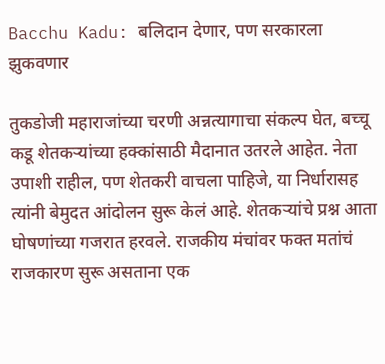Bacchu Kadu: बलिदान देणार, पण सरकारला झुकवणार

तुकडोजी महाराजांच्या चरणी अन्नत्यागाचा संकल्प घेत, बच्चू कडू शेतकऱ्यांच्या हक्कांसाठी मैदानात उतरले आहेत. नेता उपाशी राहील, पण शेतकरी वाचला पाहिजे, या निर्धारासह त्यांनी बेमुदत आंदोलन सुरू केलं आहे. शेतकऱ्यांचे प्रश्न आता घोषणांच्या गजरात हरवले. राजकीय मंचांवर फक्त मतांचं राजकारण सुरू असताना एक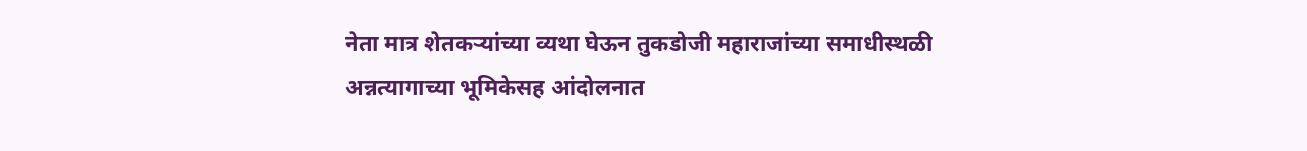नेता मात्र शेतकऱ्यांच्या व्यथा घेऊन तुकडोजी महाराजांच्या समाधीस्थळी अन्नत्यागाच्या भूमिकेसह आंदोलनात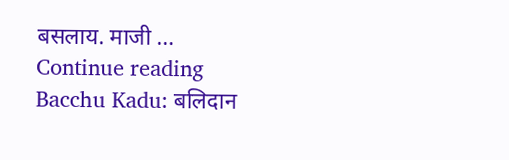बसलाय. माजी … Continue reading Bacchu Kadu: बलिदान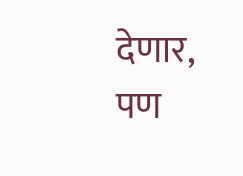देणार, पण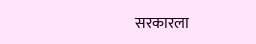सरकारला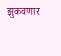झुकवणार